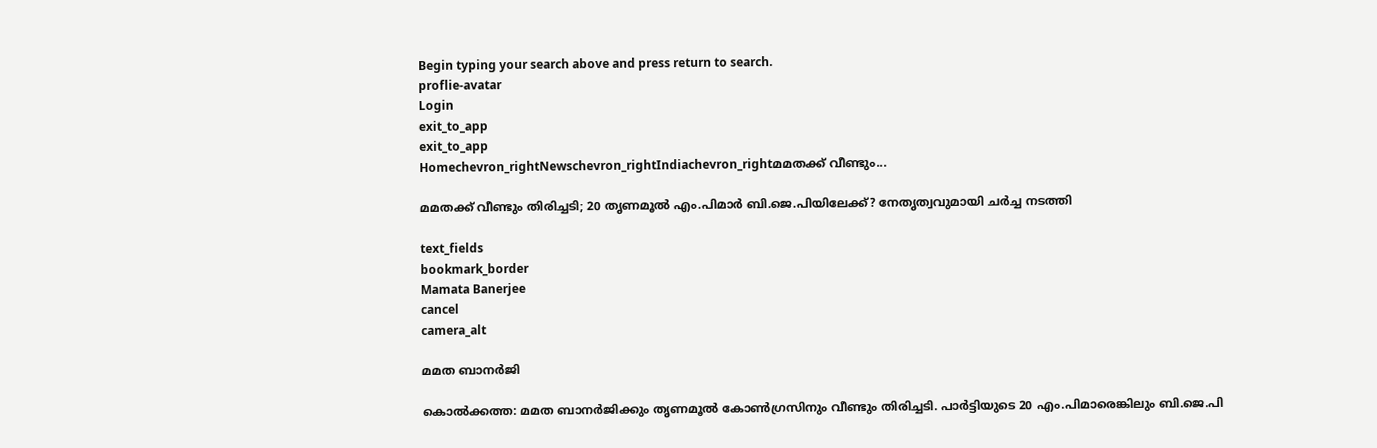Begin typing your search above and press return to search.
proflie-avatar
Login
exit_to_app
exit_to_app
Homechevron_rightNewschevron_rightIndiachevron_rightമമതക്ക് വീണ്ടും...

മമതക്ക് വീണ്ടും തിരിച്ചടി; 20 തൃണമൂൽ എം.പിമാർ ബി.ജെ.പിയിലേക്ക്? നേതൃത്വവുമായി ചർച്ച നടത്തി

text_fields
bookmark_border
Mamata Banerjee
cancel
camera_alt

മമത ബാനർജി

കൊൽക്കത്ത: മമത ബാനർജിക്കും തൃണമൂൽ കോൺഗ്രസിനും വീണ്ടും തിരിച്ചടി. പാർട്ടിയുടെ 20 എം.പിമാരെങ്കിലും ബി.ജെ.പി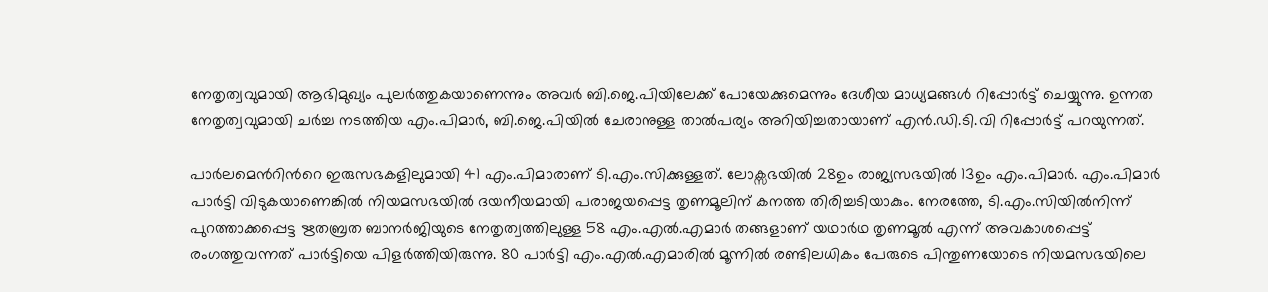നേതൃത്വവുമായി ആഭിമുഖ്യം പുലർത്തുകയാണെന്നും അവർ ബി.ജെ.പിയിലേക്ക് പോയേക്കുമെന്നും ദേശീയ മാധ്യമങ്ങൾ റിപ്പോർട്ട് ചെയ്യുന്നു. ഉന്നത നേതൃത്വവുമായി ചർച്ച നടത്തിയ എം.പിമാർ, ബി.ജെ.പിയിൽ ചേരാനുള്ള താൽപര്യം അറിയിച്ചതായാണ് എൻ.ഡി.ടി.വി റിപ്പോർട്ട് പറയുന്നത്.

പാർലമെന്‍റിന്‍റെ ഇരുസഭകളിലുമായി 41 എം.പിമാരാണ് ടി.എം.സിക്കുള്ളത്. ലോക്സഭയിൽ 28ഉം രാജ്യസഭയിൽ 13ഉം എം.പിമാർ. എം.പിമാർ പാർട്ടി വിടുകയാണെങ്കിൽ നിയമസഭയിൽ ദയനീയമായി പരാജയപ്പെട്ട തൃണമൂലിന് കനത്ത തിരിച്ചടിയാകും. നേരത്തേ, ടി.എം.സിയിൽനിന്ന് പുറത്താക്കപ്പെട്ട ഋതബ്രത ബാനർജിയുടെ നേതൃത്വത്തിലുള്ള 58 എം.എൽ.എമാർ തങ്ങളാണ് യഥാർഥ തൃണമൂൽ എന്ന് അവകാശപ്പെട്ട് രംഗത്തുവന്നത് പാർട്ടിയെ പിളർത്തിയിരുന്നു. 80 പാർട്ടി എം.എൽ.എമാരിൽ മൂന്നിൽ രണ്ടിലധികം പേരുടെ പിന്തുണയോടെ നിയമസഭയിലെ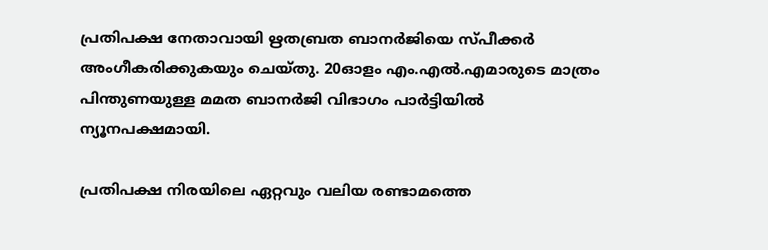പ്രതിപക്ഷ നേതാവായി ഋതബ്രത ബാനർജിയെ സ്പീക്കർ അംഗീകരിക്കുകയും ചെയ്തു. 20ഓളം എം.എൽ.എമാരുടെ മാത്രം പിന്തുണയുള്ള മമത ബാനർജി വിഭാഗം പാർട്ടിയിൽ ന്യൂനപക്ഷമായി.

പ്രതിപക്ഷ നിരയിലെ ഏറ്റവും വലിയ രണ്ടാമത്തെ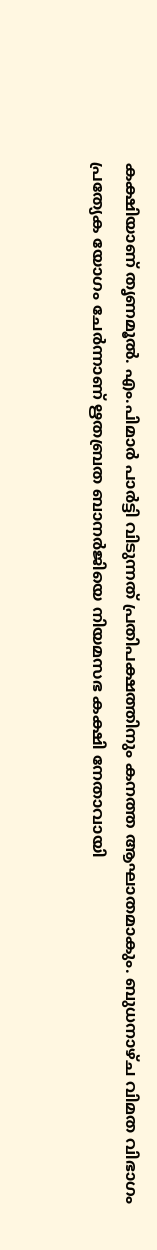ക‍ക്ഷിയാണ് തൃണമൂൽ. എം.പിമാർ പാർട്ടി വിടുന്നത് പ്രതിപക്ഷത്തിനും കനത്ത ആഘാതമാകും. ബുധനാഴ്ച വിമത വിഭാഗം പ്രത്യേക യോഗം ചേർന്നാണ് ഋതബ്രത ബാനർജിയെ നിയമസഭ കക്ഷി നേതാവായി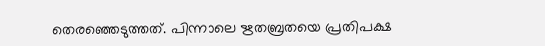തെരഞ്ഞെടുത്തത്. പിന്നാലെ ഋതബ്രതയെ പ്രതിപക്ഷ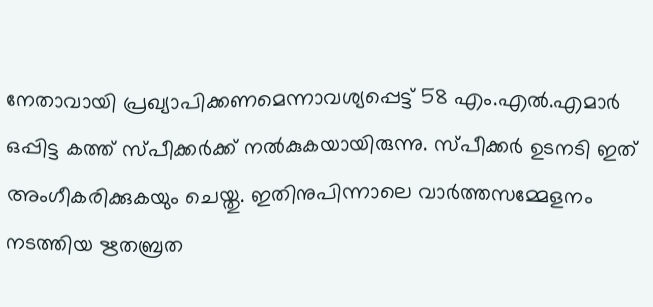നേതാവായി പ്രഖ്യാപിക്കണമെന്നാവശ്യപ്പെട്ട് 58 എം.എൽ.എമാർ ഒപ്പിട്ട കത്ത് സ്പീക്കർക്ക് നൽകുകയായിരുന്നു. സ്പീക്കർ ഉടനടി ഇത് അംഗീകരിക്കുകയും ചെയ്തു. ഇതിനുപിന്നാലെ വാർത്തസമ്മേളനം നടത്തിയ ഋതബ്രത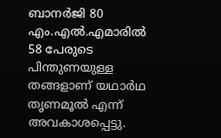ബാനർജി 80 എം.എൽ.എമാരിൽ 58 പേരുടെ പിന്തുണയുള്ള തങ്ങളാണ് യഥാർഥ തൃണമൂൽ എന്ന് അവകാശപ്പെട്ടു.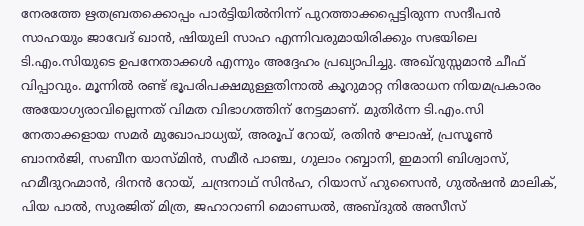നേരത്തേ ഋതബ്രതക്കൊപ്പം പാർട്ടിയിൽനിന്ന് പുറത്താക്കപ്പെട്ടിരുന്ന സന്ദീപൻ സാഹയും ജാവേദ് ഖാൻ, ഷിയുലി സാഹ എന്നിവരുമായിരിക്കും സഭയിലെ ടി.എം.സിയുടെ ഉപനേതാക്കൾ എന്നും അദ്ദേഹം പ്രഖ്യാപിച്ചു. അഖ്റുസ്സമാൻ ചീഫ് വിപ്പാവും. മൂന്നിൽ രണ്ട് ഭൂപരിപക്ഷമുള്ളതിനാൽ കൂറുമാറ്റ നിരോധന നിയമപ്രകാരം അയോഗ്യരാവില്ലെന്നത് വിമത വിഭാഗത്തിന് നേട്ടമാണ്. മുതിർന്ന ടി.എം.സി നേതാക്കളായ സമർ മുഖോപാധ്യയ്, അരൂപ് റോയ്, രതിൻ ഘോഷ്, പ്രസൂൺ ബാനർജി, സബീന യാസ്മിൻ, സമീർ പാഞ്ച, ഗുലാം റബ്ബാനി, ഇമാനി ബിശ്വാസ്, ഹമീദുറഹ്മാൻ, ദിനൻ റോയ്, ചന്ദ്രനാഥ് സിൻഹ, റിയാസ് ഹുസൈൻ, ഗുൽഷൻ മാലിക്, പിയ പാൽ, സുരജിത് മിത്ര, ജഹാറാണി മൊണ്ഡൽ, അബ്ദുൽ അസീസ്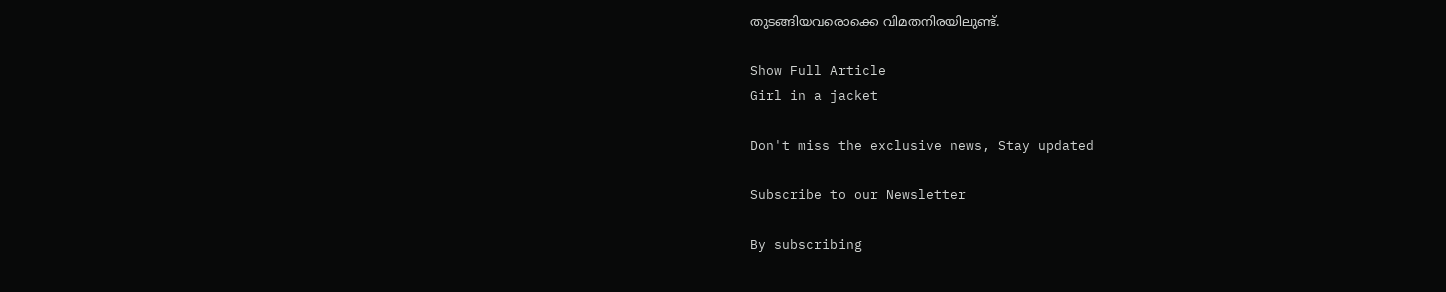തുടങ്ങിയവരൊക്കെ വിമതനിരയിലുണ്ട്.

Show Full Article
Girl in a jacket

Don't miss the exclusive news, Stay updated

Subscribe to our Newsletter

By subscribing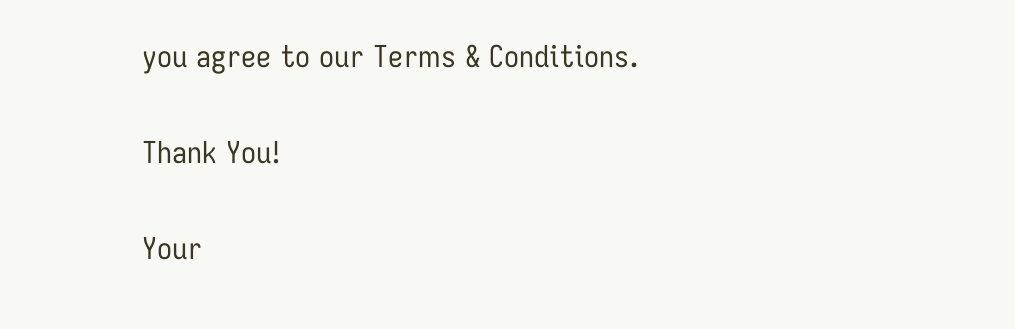you agree to our Terms & Conditions.

Thank You!

Your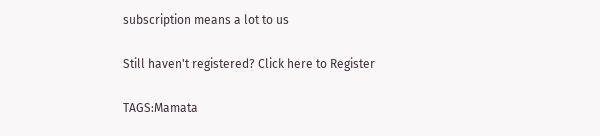subscription means a lot to us

Still haven't registered? Click here to Register

TAGS:Mamata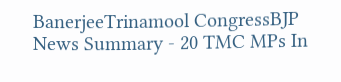BanerjeeTrinamool CongressBJP
News Summary - 20 TMC MPs In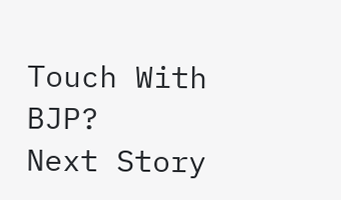Touch With BJP?
Next Story